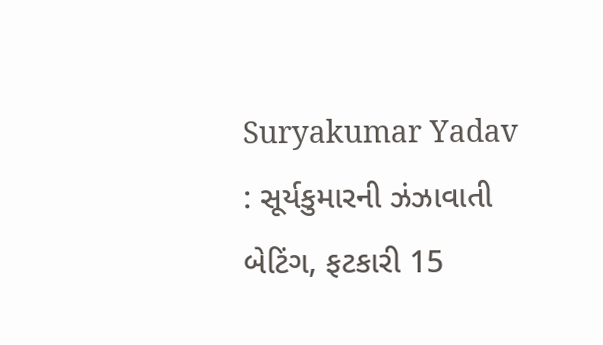Suryakumar Yadav : સૂર્યકુમારની ઝંઝાવાતી બેટિંગ, ફટકારી 15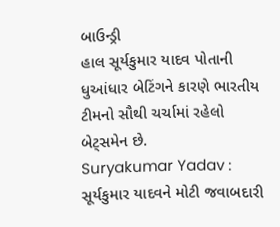બાઉન્ડ્રી
હાલ સૂર્યકુમાર યાદવ પોતાની ધુઆંધાર બેટિંગને કારણે ભારતીય ટીમનો સૌથી ચર્ચામાં રહેલો બેટ્સમેન છે.
Suryakumar Yadav : સૂર્યકુમાર યાદવને મોટી જવાબદારી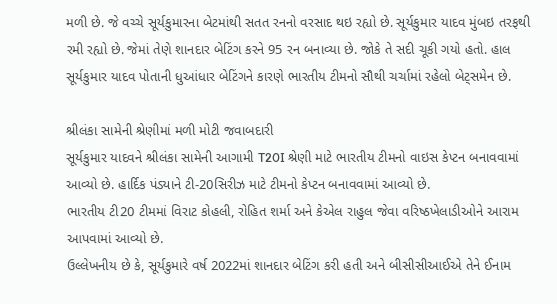મળી છે. જે વચ્ચે સૂર્યકુમારના બેટમાંથી સતત રનનો વરસાદ થઇ રહ્યો છે. સૂર્યકુમાર યાદવ મુંબઇ તરફથી રમી રહ્યો છે. જેમાં તેણે શાનદાર બેટિંગ કરને 95 રન બનાવ્યા છે. જોકે તે સદી ચૂકી ગયો હતો. હાલ સૂર્યકુમાર યાદવ પોતાની ધુઆંધાર બેટિંગને કારણે ભારતીય ટીમનો સૌથી ચર્ચામાં રહેલો બેટ્સમેન છે.

શ્રીલંકા સામેની શ્રેણીમાં મળી મોટી જવાબદારી
સૂર્યકુમાર યાદવને શ્રીલંકા સામેની આગામી T20I શ્રેણી માટે ભારતીય ટીમનો વાઇસ કેપ્ટન બનાવવામાં આવ્યો છે. હાર્દિક પંડ્યાને ટી-20સિરીઝ માટે ટીમનો કેપ્ટન બનાવવામાં આવ્યો છે.
ભારતીય ટી20 ટીમમાં વિરાટ કોહલી, રોહિત શર્મા અને કેએલ રાહુલ જેવા વરિષ્ઠખેલાડીઓને આરામ આપવામાં આવ્યો છે.
ઉલ્લેખનીય છે કે, સૂર્યકુમારે વર્ષ 2022માં શાનદાર બેટિંગ કરી હતી અને બીસીસીઆઈએ તેને ઈનામ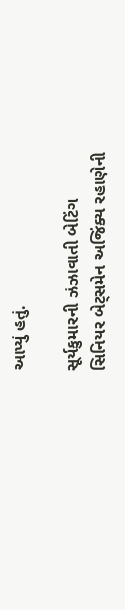આપ્યું હતું.

સૂર્યકુમારની ઝંઝાવાતી બેટિંગ
સિનિયર બેટ્સમેન અજિંક્ય રહાણેની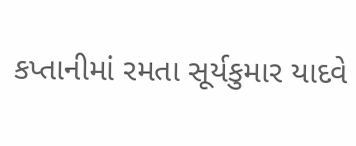કપ્તાનીમાં રમતા સૂર્યકુમાર યાદવે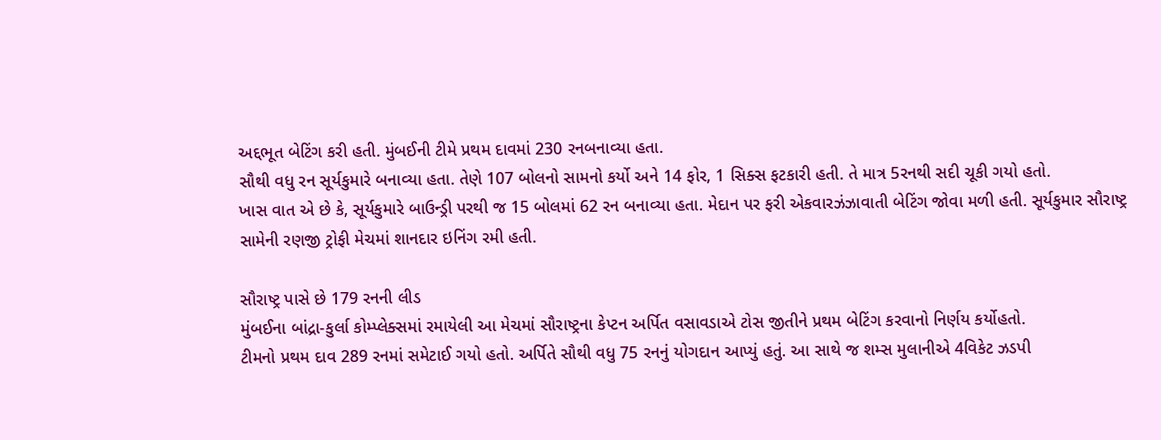અદ્દભૂત બેટિંગ કરી હતી. મુંબઈની ટીમે પ્રથમ દાવમાં 230 રનબનાવ્યા હતા.
સૌથી વધુ રન સૂર્યકુમારે બનાવ્યા હતા. તેણે 107 બોલનો સામનો કર્યો અને 14 ફોર, 1 સિક્સ ફટકારી હતી. તે માત્ર 5રનથી સદી ચૂકી ગયો હતો.
ખાસ વાત એ છે કે, સૂર્યકુમારે બાઉન્ડ્રી પરથી જ 15 બોલમાં 62 રન બનાવ્યા હતા. મેદાન પર ફરી એકવારઝંઝાવાતી બેટિંગ જોવા મળી હતી. સૂર્યકુમાર સૌરાષ્ટ્ર સામેની રણજી ટ્રોફી મેચમાં શાનદાર ઇનિંગ રમી હતી.

સૌરાષ્ટ્ર પાસે છે 179 રનની લીડ
મુંબઈના બાંદ્રા-કુર્લા કોમ્પ્લેક્સમાં રમાયેલી આ મેચમાં સૌરાષ્ટ્રના કેપ્ટન અર્પિત વસાવડાએ ટોસ જીતીને પ્રથમ બેટિંગ કરવાનો નિર્ણય કર્યોહતો.
ટીમનો પ્રથમ દાવ 289 રનમાં સમેટાઈ ગયો હતો. અર્પિતે સૌથી વધુ 75 રનનું યોગદાન આપ્યું હતું. આ સાથે જ શમ્સ મુલાનીએ 4વિકેટ ઝડપી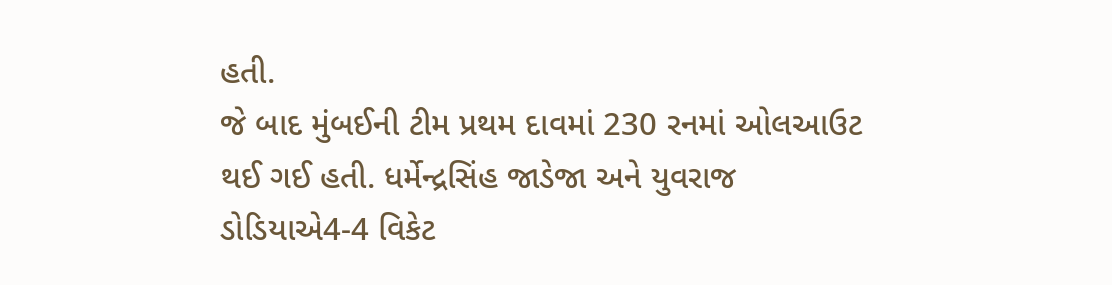હતી.
જે બાદ મુંબઈની ટીમ પ્રથમ દાવમાં 230 રનમાં ઓલઆઉટ થઈ ગઈ હતી. ધર્મેન્દ્રસિંહ જાડેજા અને યુવરાજ ડોડિયાએ4-4 વિકેટ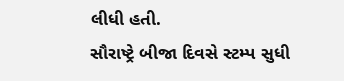લીધી હતી.
સૌરાષ્ટ્રે બીજા દિવસે સ્ટમ્પ સુધી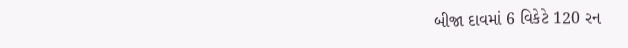બીજા દાવમાં 6 વિકેટે 120 રન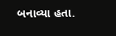બનાવ્યા હતા.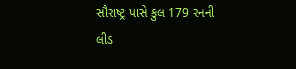સૌરાષ્ટ્ર પાસે કુલ 179 રનની લીડ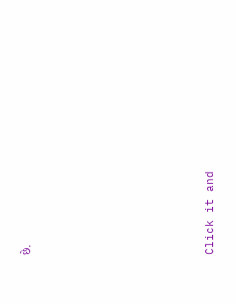છે.












Click it and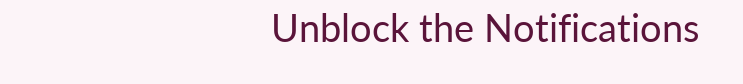Unblock the Notifications